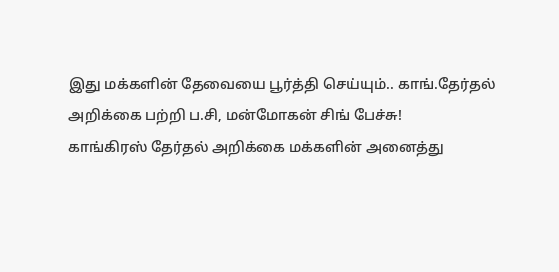இது மக்களின் தேவையை பூர்த்தி செய்யும்.. காங்.தேர்தல் அறிக்கை பற்றி ப.சி, மன்மோகன் சிங் பேச்சு!
காங்கிரஸ் தேர்தல் அறிக்கை மக்களின் அனைத்து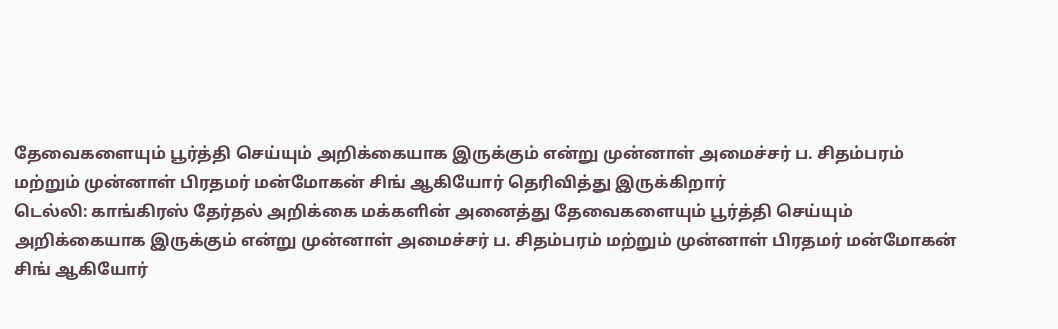தேவைகளையும் பூர்த்தி செய்யும் அறிக்கையாக இருக்கும் என்று முன்னாள் அமைச்சர் ப. சிதம்பரம் மற்றும் முன்னாள் பிரதமர் மன்மோகன் சிங் ஆகியோர் தெரிவித்து இருக்கிறார்
டெல்லி: காங்கிரஸ் தேர்தல் அறிக்கை மக்களின் அனைத்து தேவைகளையும் பூர்த்தி செய்யும் அறிக்கையாக இருக்கும் என்று முன்னாள் அமைச்சர் ப. சிதம்பரம் மற்றும் முன்னாள் பிரதமர் மன்மோகன் சிங் ஆகியோர்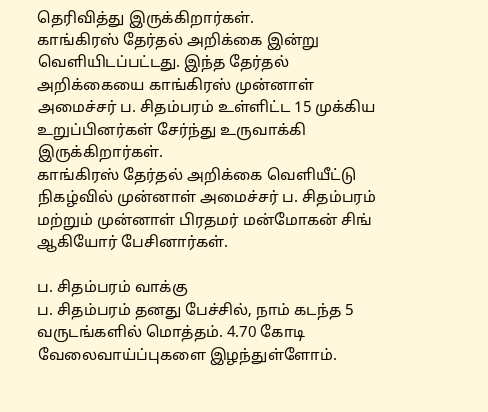தெரிவித்து இருக்கிறார்கள்.
காங்கிரஸ் தேர்தல் அறிக்கை இன்று வெளியிடப்பட்டது. இந்த தேர்தல் அறிக்கையை காங்கிரஸ் முன்னாள் அமைச்சர் ப. சிதம்பரம் உள்ளிட்ட 15 முக்கிய உறுப்பினர்கள் சேர்ந்து உருவாக்கி இருக்கிறார்கள்.
காங்கிரஸ் தேர்தல் அறிக்கை வெளியீட்டு நிகழ்வில் முன்னாள் அமைச்சர் ப. சிதம்பரம் மற்றும் முன்னாள் பிரதமர் மன்மோகன் சிங் ஆகியோர் பேசினார்கள்.

ப. சிதம்பரம் வாக்கு
ப. சிதம்பரம் தனது பேச்சில், நாம் கடந்த 5 வருடங்களில் மொத்தம். 4.70 கோடி வேலைவாய்ப்புகளை இழந்துள்ளோம்.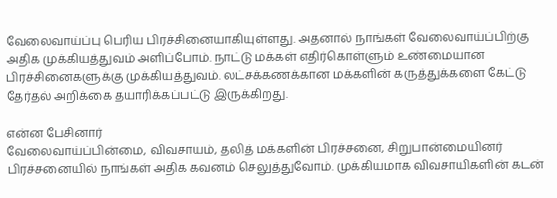வேலைவாய்ப்பு பெரிய பிரச்சினையாகியுள்ளது. அதனால் நாங்கள் வேலைவாய்ப்பிற்கு அதிக முக்கியத்துவம் அளிப்போம். நாட்டு மக்கள் எதிர்கொள்ளும் உண்மையான பிரச்சினைகளுக்கு முக்கியத்துவம். லட்சக்கணக்கான மக்களின் கருத்துக்களை கேட்டு தேர்தல் அறிக்கை தயாரிக்கப்பட்டு இருக்கிறது.

என்ன பேசினார்
வேலைவாய்ப்பின்மை, விவசாயம், தலித் மக்களின் பிரச்சனை, சிறுபான்மையினர் பிரச்சனையில் நாங்கள் அதிக கவனம் செலுத்துவோம். முக்கியமாக விவசாயிகளின் கடன்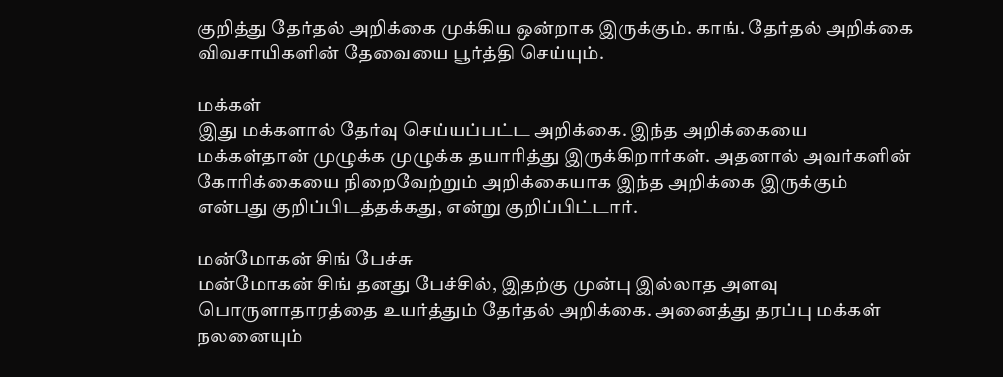குறித்து தேர்தல் அறிக்கை முக்கிய ஒன்றாக இருக்கும். காங். தேர்தல் அறிக்கை விவசாயிகளின் தேவையை பூர்த்தி செய்யும்.

மக்கள்
இது மக்களால் தேர்வு செய்யப்பட்ட அறிக்கை. இந்த அறிக்கையை மக்கள்தான் முழுக்க முழுக்க தயாரித்து இருக்கிறார்கள். அதனால் அவர்களின் கோரிக்கையை நிறைவேற்றும் அறிக்கையாக இந்த அறிக்கை இருக்கும் என்பது குறிப்பிடத்தக்கது, என்று குறிப்பிட்டார்.

மன்மோகன் சிங் பேச்சு
மன்மோகன் சிங் தனது பேச்சில், இதற்கு முன்பு இல்லாத அளவு பொருளாதாரத்தை உயர்த்தும் தேர்தல் அறிக்கை. அனைத்து தரப்பு மக்கள் நலனையும்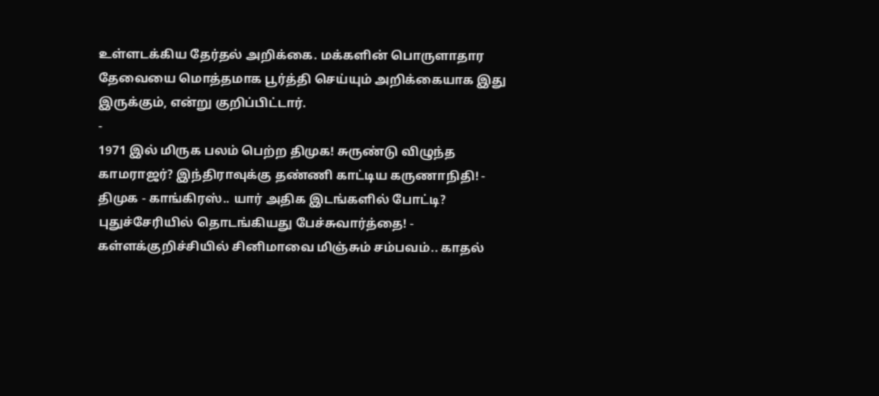உள்ளடக்கிய தேர்தல் அறிக்கை. மக்களின் பொருளாதார தேவையை மொத்தமாக பூர்த்தி செய்யும் அறிக்கையாக இது இருக்கும், என்று குறிப்பிட்டார்.
-
1971 இல் மிருக பலம் பெற்ற திமுக! சுருண்டு விழுந்த காமராஜர்? இந்திராவுக்கு தண்ணி காட்டிய கருணாநிதி! -
திமுக - காங்கிரஸ்.. யார் அதிக இடங்களில் போட்டி? புதுச்சேரியில் தொடங்கியது பேச்சுவார்த்தை! -
கள்ளக்குறிச்சியில் சினிமாவை மிஞ்சும் சம்பவம்.. காதல்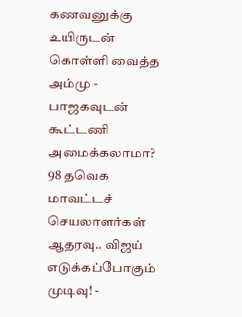கணவனுக்கு உயிருடன் கொள்ளி வைத்த அம்மு -
பாஜகவுடன் கூட்டணி அமைக்கலாமா? 98 தவெக மாவட்டச் செயலாளர்கள் ஆதரவு.. விஜய் எடுக்கப்போகும் முடிவு! -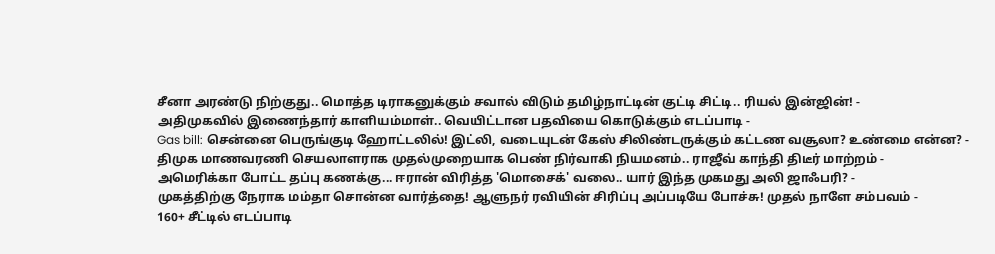சீனா அரண்டு நிற்குது.. மொத்த டிராகனுக்கும் சவால் விடும் தமிழ்நாட்டின் குட்டி சிட்டி.. ரியல் இன்ஜின்! -
அதிமுகவில் இணைந்தார் காளியம்மாள்.. வெயிட்டான பதவியை கொடுக்கும் எடப்பாடி -
Gas bill: சென்னை பெருங்குடி ஹோட்டலில்! இட்லி, வடையுடன் கேஸ் சிலிண்டருக்கும் கட்டண வசூலா? உண்மை என்ன? -
திமுக மாணவரணி செயலாளராக முதல்முறையாக பெண் நிர்வாகி நியமனம்.. ராஜீவ் காந்தி திடீர் மாற்றம் -
அமெரிக்கா போட்ட தப்பு கணக்கு... ஈரான் விரித்த 'மொசைக்' வலை.. யார் இந்த முகமது அலி ஜாஃபரி? -
முகத்திற்கு நேராக மம்தா சொன்ன வார்த்தை! ஆளுநர் ரவியின் சிரிப்பு அப்படியே போச்சு! முதல் நாளே சம்பவம் -
160+ சீட்டில் எடப்பாடி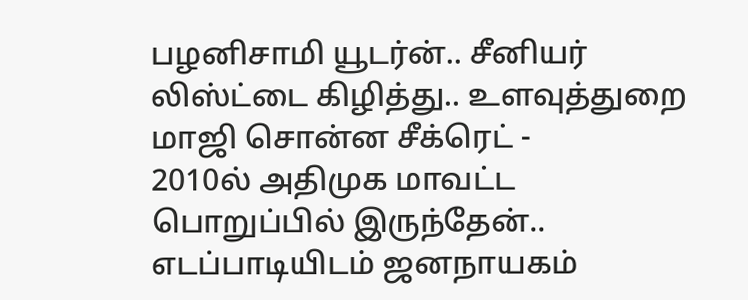பழனிசாமி யூடர்ன்.. சீனியர் லிஸ்ட்டை கிழித்து.. உளவுத்துறை மாஜி சொன்ன சீக்ரெட் -
2010ல் அதிமுக மாவட்ட பொறுப்பில் இருந்தேன்.. எடப்பாடியிடம் ஜனநாயகம்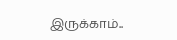இருக்காம்..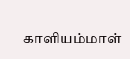காளியம்மாள்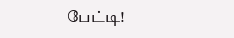பேட்டி!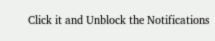Click it and Unblock the Notifications